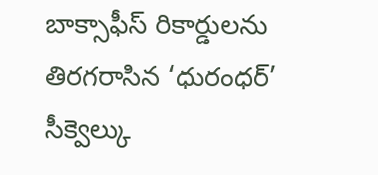బాక్సాఫీస్ రికార్డులను తిరగరాసిన ‘ధురంధర్’ సీక్వెల్కు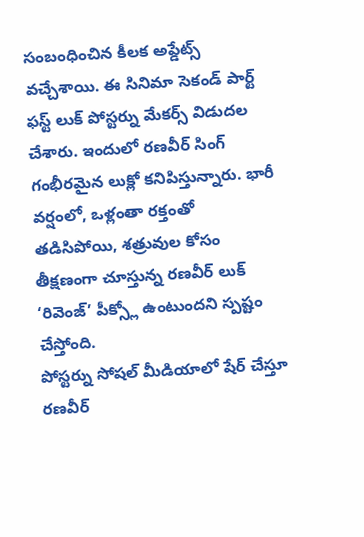సంబంధించిన కీలక అప్డేట్స్ వచ్చేశాయి. ఈ సినిమా సెకండ్ పార్ట్ ఫస్ట్ లుక్ పోస్టర్ను మేకర్స్ విడుదల చేశారు. ఇందులో రణవీర్ సింగ్ గంభీరమైన లుక్లో కనిపిస్తున్నారు. భారీ వర్షంలో, ఒళ్లంతా రక్తంతో తడిసిపోయి, శత్రువుల కోసం తీక్షణంగా చూస్తున్న రణవీర్ లుక్ ‘రివెంజ్’ పీక్స్లో ఉంటుందని స్పష్టం చేస్తోంది.
పోస్టర్ను సోషల్ మీడియాలో షేర్ చేస్తూ రణవీర్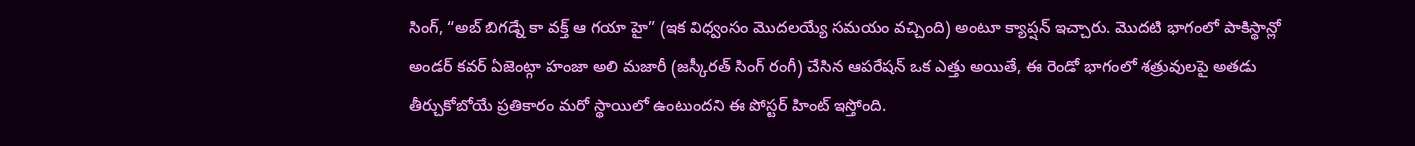సింగ్, “అబ్ బిగడ్నే కా వక్త్ ఆ గయా హై” (ఇక విధ్వంసం మొదలయ్యే సమయం వచ్చింది) అంటూ క్యాప్షన్ ఇచ్చారు. మొదటి భాగంలో పాకిస్థాన్లో అండర్ కవర్ ఏజెంట్గా హంజా అలి మజారీ (జస్కీరత్ సింగ్ రంగీ) చేసిన ఆపరేషన్ ఒక ఎత్తు అయితే, ఈ రెండో భాగంలో శత్రువులపై అతడు తీర్చుకోబోయే ప్రతికారం మరో స్థాయిలో ఉంటుందని ఈ పోస్టర్ హింట్ ఇస్తోంది.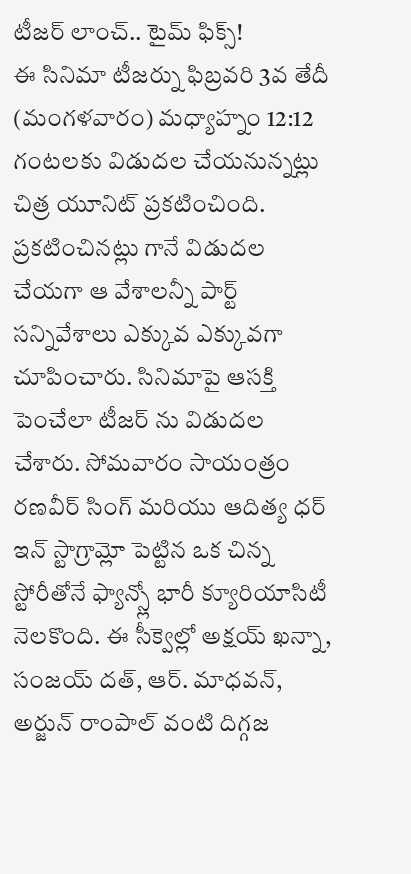టీజర్ లాంచ్.. టైమ్ ఫిక్స్!
ఈ సినిమా టీజర్ను ఫిబ్రవరి 3వ తేదీ (మంగళవారం) మధ్యాహ్నం 12:12 గంటలకు విడుదల చేయనున్నట్లు చిత్ర యూనిట్ ప్రకటించింది. ప్రకటించినట్లు గానే విడుదల చేయగా ఆ వేశాలన్నీ పార్ట్ సన్నివేశాలు ఎక్కువ ఎక్కువగా చూపించారు. సినిమాపై ఆసక్తి పెంచేలా టీజర్ ను విడుదల చేశారు. సోమవారం సాయంత్రం రణవీర్ సింగ్ మరియు ఆదిత్య ధర్ ఇన్ స్టాగ్రామ్లో పెట్టిన ఒక చిన్న స్టోరీతోనే ఫ్యాన్స్లో భారీ క్యూరియాసిటీ నెలకొంది. ఈ సీక్వెల్లో అక్షయ్ ఖన్నా, సంజయ్ దత్, ఆర్. మాధవన్, అర్జున్ రాంపాల్ వంటి దిగ్గజ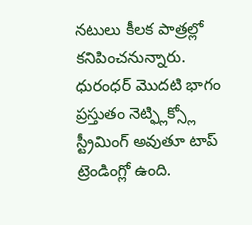నటులు కీలక పాత్రల్లో కనిపించనున్నారు.
ధురంధర్ మొదటి భాగం ప్రస్తుతం నెట్ఫ్లిక్స్లో స్ట్రీమింగ్ అవుతూ టాప్ ట్రెండింగ్లో ఉంది.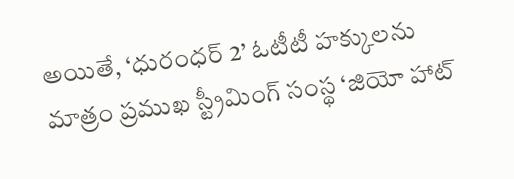అయితే, ‘ధురంధర్ 2’ ఓటీటీ హక్కులను మాత్రం ప్రముఖ స్ట్రీమింగ్ సంస్థ ‘జియో హాట్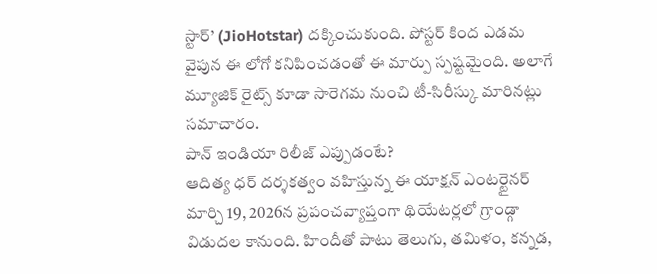స్టార్’ (JioHotstar) దక్కించుకుంది. పోస్టర్ కింద ఎడమ వైపున ఈ లోగో కనిపించడంతో ఈ మార్పు స్పష్టమైంది. అలాగే మ్యూజిక్ రైట్స్ కూడా సారెగమ నుంచి టీ-సిరీస్కు మారినట్లు సమాచారం.
పాన్ ఇండియా రిలీజ్ ఎప్పుడంటే?
ఆదిత్య ధర్ దర్శకత్వం వహిస్తున్న ఈ యాక్షన్ ఎంటర్టైనర్ మార్చి 19, 2026న ప్రపంచవ్యాప్తంగా థియేటర్లలో గ్రాండ్గా విడుదల కానుంది. హిందీతో పాటు తెలుగు, తమిళం, కన్నడ,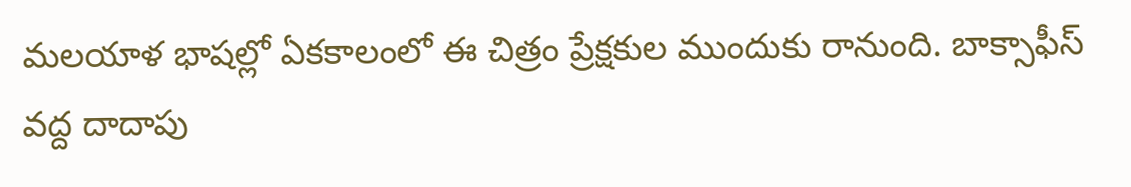మలయాళ భాషల్లో ఏకకాలంలో ఈ చిత్రం ప్రేక్షకుల ముందుకు రానుంది. బాక్సాఫీస్ వద్ద దాదాపు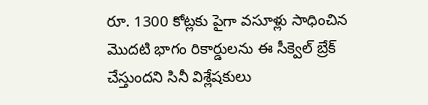రూ. 1300 కోట్లకు పైగా వసూళ్లు సాధించిన మొదటి భాగం రికార్డులను ఈ సీక్వెల్ బ్రేక్ చేస్తుందని సినీ విశ్లేషకులు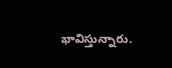భావిస్తున్నారు.